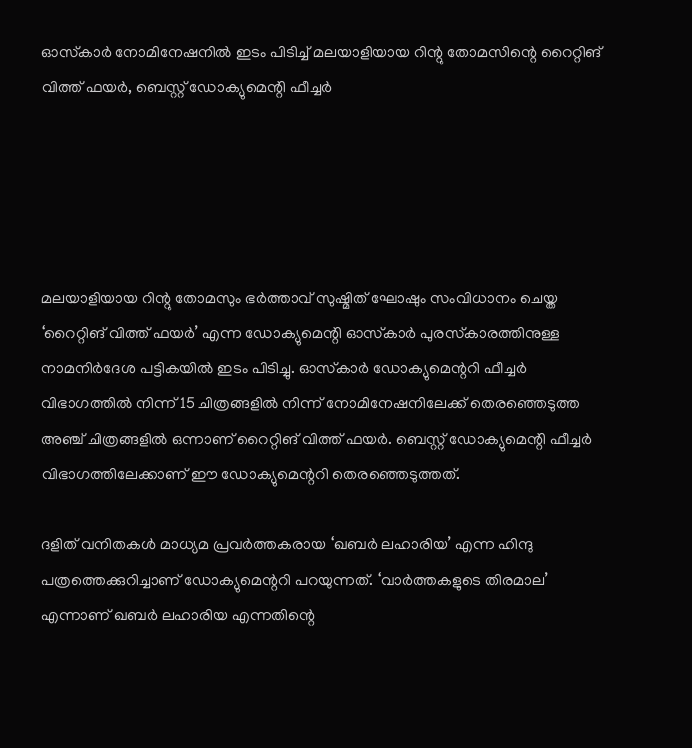ഓസ്‌കാര്‍ നോമിനേഷനില്‍ ഇടം പിടിച്ച് മലയാളിയായ റിന്റു തോമസിന്റെ റൈറ്റിങ് വിത്ത് ഫയര്‍, ബെസ്റ്റ് ഡോക്യുമെന്റി ഫീച്ചര്‍





മലയാളിയായ റിന്റു തോമസും ഭര്‍ത്താവ് സുഷ്മിത് ഘോഷും സംവിധാനം ചെയ്ത ‘റൈറ്റിങ് വിത്ത് ഫയര്‍’ എന്ന ഡോക്യുമെന്റി ഓസ്‌കാര്‍ പുരസ്‌കാരത്തിനുള്ള നാമനിര്‍ദേശ പട്ടികയില്‍ ഇടം പിടിച്ചു. ഓസ്‌കാര്‍ ഡോക്യുമെന്ററി ഫീച്ചര്‍ വിഭാഗത്തില്‍ നിന്ന് 15 ചിത്രങ്ങളില്‍ നിന്ന് നോമിനേഷനിലേക്ക് തെരഞ്ഞെടുത്ത അഞ്ച് ചിത്രങ്ങളില്‍ ഒന്നാണ് റൈറ്റിങ് വിത്ത് ഫയര്‍. ബെസ്റ്റ് ഡോക്യുമെന്റി ഫീച്ചര്‍ വിഭാഗത്തിലേക്കാണ് ഈ ഡോക്യുമെന്ററി തെരഞ്ഞെടുത്തത്.

ദളിത് വനിതകള്‍ മാധ്യമ പ്രവര്‍ത്തകരായ ‘ഖബര്‍ ലഹാരിയ’ എന്ന ഹിന്ദു പത്രത്തെക്കുറിച്ചാണ് ഡോക്യുമെന്ററി പറയുന്നത്. ‘വാര്‍ത്തകളുടെ തിരമാല’ എന്നാണ് ഖബര്‍ ലഹാരിയ എന്നതിന്റെ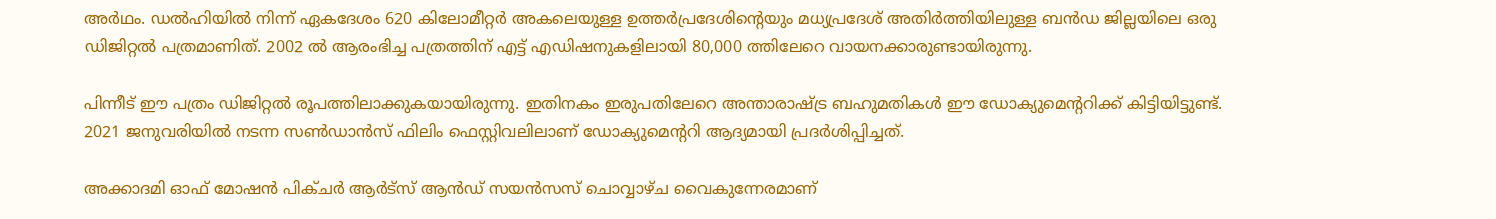അര്‍ഥം. ഡല്‍ഹിയില്‍ നിന്ന് ഏകദേശം 620 കിലോമീറ്റര്‍ അകലെയുള്ള ഉത്തര്‍പ്രദേശിന്റെയും മധ്യപ്രദേശ് അതിര്‍ത്തിയിലുള്ള ബന്‍ഡ ജില്ലയിലെ ഒരു ഡിജിറ്റല്‍ പത്രമാണിത്. 2002 ല്‍ ആരംഭിച്ച പത്രത്തിന് എട്ട് എഡിഷനുകളിലായി 80,000 ത്തിലേറെ വായനക്കാരുണ്ടായിരുന്നു.

പിന്നീട് ഈ പത്രം ഡിജിറ്റല്‍ രൂപത്തിലാക്കുകയായിരുന്നു. ഇതിനകം ഇരുപതിലേറെ അന്താരാഷ്ട്ര ബഹുമതികള്‍ ഈ ഡോക്യുമെന്ററിക്ക് കിട്ടിയിട്ടുണ്ട്. 2021 ജനുവരിയില്‍ നടന്ന സണ്‍ഡാന്‍സ് ഫിലിം ഫെസ്റ്റിവലിലാണ് ഡോക്യുമെന്ററി ആദ്യമായി പ്രദര്‍ശിപ്പിച്ചത്.

അക്കാദമി ഓഫ് മോഷന്‍ പിക്ചര്‍ ആര്‍ട്സ് ആന്‍ഡ് സയന്‍സസ് ചൊവ്വാഴ്ച വൈകുന്നേരമാണ്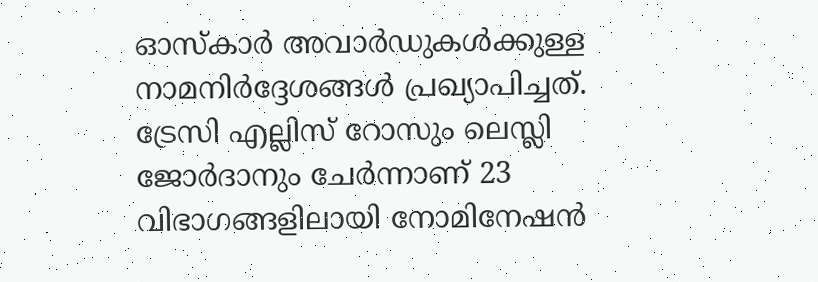ഓസ്‌കാര്‍ അവാര്‍ഡുകള്‍ക്കുള്ള നാമനിര്‍ദ്ദേശങ്ങള്‍ പ്രഖ്യാപിച്ചത്. ട്രേസി എല്ലിസ് റോസും ലെസ്ലി ജോര്‍ദാനും ചേര്‍ന്നാണ് 23 വിഭാഗങ്ങളിലായി നോമിനേഷന്‍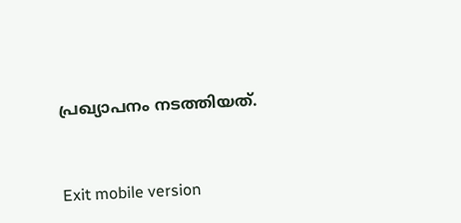പ്രഖ്യാപനം നടത്തിയത്.



Exit mobile version